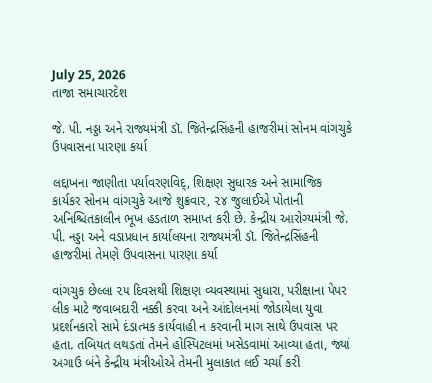July 25, 2026
તાજા સમાચારદેશ

જે. પી. નડ્ડા અને રાજ્યમંત્રી ડૉ. જિતેન્દ્રસિંહની હાજરીમાં સોનમ વાંગચુકે ઉપવાસના પારણા કર્યા

લદ્દાખના જાણીતા પર્યાવરણવિદ્, શિક્ષણ સુધારક અને સામાજિક કાર્યકર સોનમ વાંગચુકે આજે શુક્રવાર, ૨૪ જુલાઈએ પોતાની અનિશ્ચિતકાલીન ભૂખ હડતાળ સમાપ્ત કરી છે. કેન્દ્રીય આરોગ્યમંત્રી જે. પી. નડ્ડા અને વડાપ્રધાન કાર્યાલયના રાજ્યમંત્રી ડૉ. જિતેન્દ્રસિંહની હાજરીમાં તેમણે ઉપવાસના પારણા કર્યા

વાંગચુક છેલ્લા ૨૫ દિવસથી શિક્ષણ વ્યવસ્થામાં સુધારા, પરીક્ષાના પેપર લીક માટે જવાબદારી નક્કી કરવા અને આંદોલનમાં જોડાયેલા યુવા પ્રદર્શનકારો સામે દંડાત્મક કાર્યવાહી ન કરવાની માગ સાથે ઉપવાસ પર હતા. તબિયત લથડતાં તેમને હોસ્પિટલમાં ખસેડવામાં આવ્યા હતા, જ્યાં અગાઉ બંને કેન્દ્રીય મંત્રીઓએ તેમની મુલાકાત લઈ ચર્ચા કરી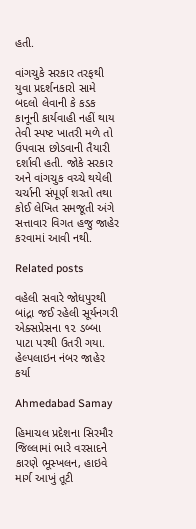હતી.

વાંગચુકે સરકાર તરફથી યુવા પ્રદર્શનકારો સામે બદલો લેવાની કે કડક કાનૂની કાર્યવાહી નહીં થાય તેવી સ્પષ્ટ ખાતરી મળે તો ઉપવાસ છોડવાની તૈયારી દર્શાવી હતી. જોકે સરકાર અને વાંગચુક વચ્ચે થયેલી ચર્ચાની સંપૂર્ણ શરતો તથા કોઈ લેખિત સમજૂતી અંગે સત્તાવાર વિગત હજુ જાહેર કરવામાં આવી નથી.

Related posts

વહેલી સવારે જોધપુરથી બાંદ્રા જઈ રહેલી સૂર્યનગરી એક્‍સપ્રેસના ૧૨ ડબ્‍બા પાટા પરથી ઉતરી ગયા. હેલ્પલાઇન નંબર જાહેર કર્યા

Ahmedabad Samay

હિમાચલ પ્રદેશના સિરમૌર જિલ્લામાં ભારે વરસાદને કારણે ભૂસ્ખલન, હાઇવે માર્ગ આખું તૂટી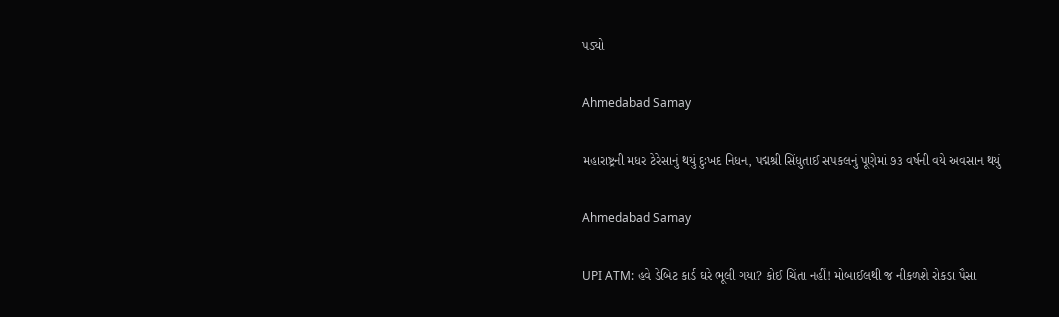પડ્યો

Ahmedabad Samay

મહારાષ્ટ્રની મધર ટેરેસાનું થયું દુઃખદ નિધન, પદ્મશ્રી સિંધુતાઈ સપકલનું પૂણેમાં ૭૩ વર્ષની વયે અવસાન થયું

Ahmedabad Samay

UPI ATM: હવે ડેબિટ કાર્ડ ઘરે ભૂલી ગયા? કોઈ ચિંતા નહીં! મોબાઈલથી જ નીકળશે રોકડા પૈસા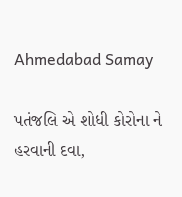Ahmedabad Samay

પતંજલિ એ શોધી કોરોના ને હરવાની દવા,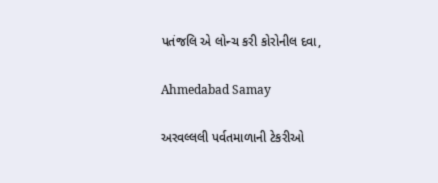પતંજલિ એ લોન્ચ કરી કોરોનીલ દવા,

Ahmedabad Samay

અરવલ્લલી પર્વતમાળાની ટેકરીઓ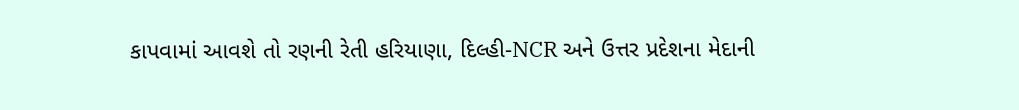કાપવામાં આવશે તો રણની રેતી હરિયાણા, દિલ્હી-NCR અને ઉત્તર પ્રદેશના મેદાની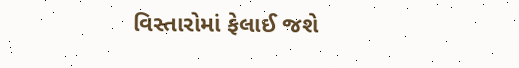વિસ્તારોમાં ફેલાઈ જશે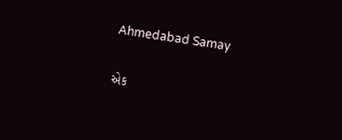Ahmedabad Samay

એક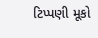ટિપ્પણી મૂકો